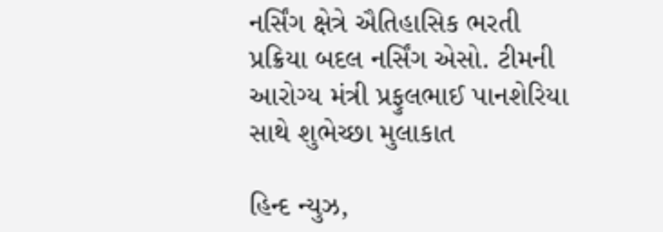નર્સિંગ ક્ષેત્રે ઐતિહાસિક ભરતી પ્રક્રિયા બદલ નર્સિંગ એસો. ટીમની આરોગ્ય મંત્રી પ્રફુલભાઈ પાનશેરિયા સાથે શુભેચ્છા મુલાકાત

હિન્દ ન્યુઝ,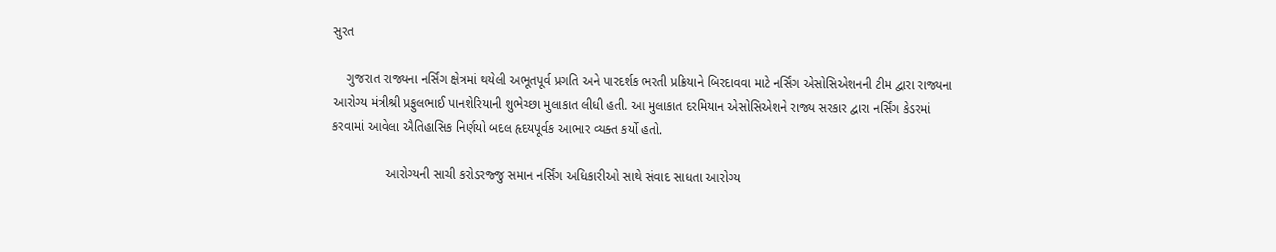સુરત

    ગુજરાત રાજ્યના નર્સિંગ ક્ષેત્રમાં થયેલી અભૂતપૂર્વ પ્રગતિ અને પારદર્શક ભરતી પ્રક્રિયાને બિરદાવવા માટે નર્સિંગ એસોસિએશનની ટીમ દ્વારા રાજ્યના આરોગ્ય મંત્રીશ્રી પ્રફુલભાઈ પાનશેરિયાની શુભેચ્છા મુલાકાત લીધી હતી. આ મુલાકાત દરમિયાન એસોસિએશને રાજ્ય સરકાર દ્વારા નર્સિંગ કેડરમાં કરવામાં આવેલા ઐતિહાસિક નિર્ણયો બદલ હૃદયપૂર્વક આભાર વ્યક્ત કર્યો હતો.

               આરોગ્યની સાચી કરોડરજ્જુ સમાન નર્સિંગ અધિકારીઓ સાથે સંવાદ સાધતા આરોગ્ય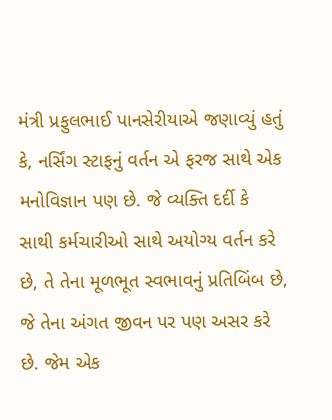મંત્રી પ્રફુલભાઈ પાનસેરીયાએ જણાવ્યું હતું કે, નર્સિંગ સ્ટાફનું વર્તન એ ફરજ સાથે એક મનોવિજ્ઞાન પણ છે. જે વ્યક્તિ દર્દી કે સાથી કર્મચારીઓ સાથે અયોગ્ય વર્તન કરે છે, તે તેના મૂળભૂત સ્વભાવનું પ્રતિબિંબ છે, જે તેના અંગત જીવન પર પણ અસર કરે છે. જેમ એક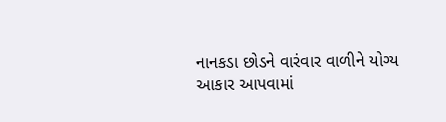નાનકડા છોડને વારંવાર વાળીને યોગ્ય આકાર આપવામાં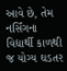આવે છે, તેમ નર્સિંગના વિદ્યાર્થી કાળથી જ યોગ્ય ઘડતર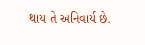થાય તે અનિવાર્ય છે.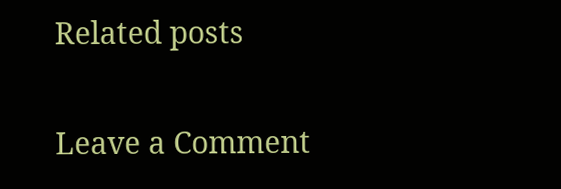Related posts

Leave a Comment